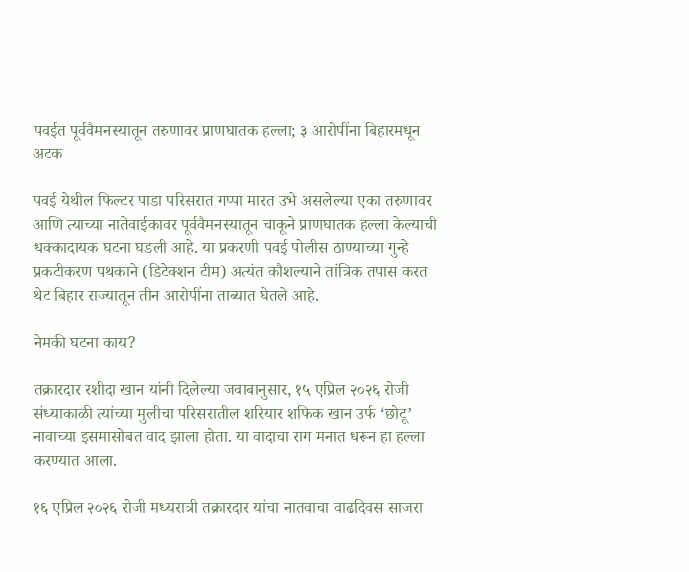पवईत पूर्ववैमनस्यातून तरुणावर प्राणघातक हल्ला; ३ आरोपींना बिहारमधून अटक

पवई येथील फिल्टर पाडा परिसरात गप्पा मारत उभे असलेल्या एका तरुणावर आणि त्याच्या नातेवाईकावर पूर्ववैमनस्यातून चाकूने प्राणघातक हल्ला केल्याची धक्कादायक घटना घडली आहे. या प्रकरणी पवई पोलीस ठाण्याच्या गुन्हे प्रकटीकरण पथकाने (डिटेक्शन टीम) अत्यंत कौशल्याने तांत्रिक तपास करत थेट बिहार राज्यातून तीन आरोपींना ताब्यात घेतले आहे.

नेमकी घटना काय?

तक्रारदार रशीदा खान यांनी दिलेल्या जवाबानुसार, १५ एप्रिल २०२६ रोजी संध्याकाळी त्यांच्या मुलीचा परिसरातील शरियार शफिक खान उर्फ ‘छोटू’ नावाच्या इसमासोबत वाद झाला होता. या वादाचा राग मनात धरून हा हल्ला करण्यात आला.

१६ एप्रिल २०२६ रोजी मध्यरात्री तक्रारदार यांचा नातवाचा वाढदिवस साजरा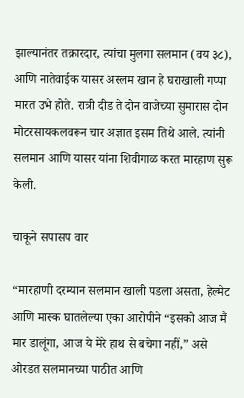झाल्यानंतर तक्रारदार, त्यांचा मुलगा सलमान (वय ३८), आणि नातेवाईक यासर अस्लम खान हे घराखाली गप्पा मारत उभे होते. रात्री दीड ते दोन वाजेच्या सुमारास दोन मोटरसायकलवरून चार अज्ञात इसम तिथे आले. त्यांनी सलमान आणि यासर यांना शिवीगाळ करत मारहाण सुरू केली.

चाकूने सपासप वार

“मारहाणी दरम्यान सलमान खाली पडला असता, हेल्मेट आणि मास्क घातलेल्या एका आरोपीने “इसको आज मैं मार डालूंगा, आज ये मेरे हाथ से बचेगा नहीं,” असे ओरडत सलमानच्या पाठीत आणि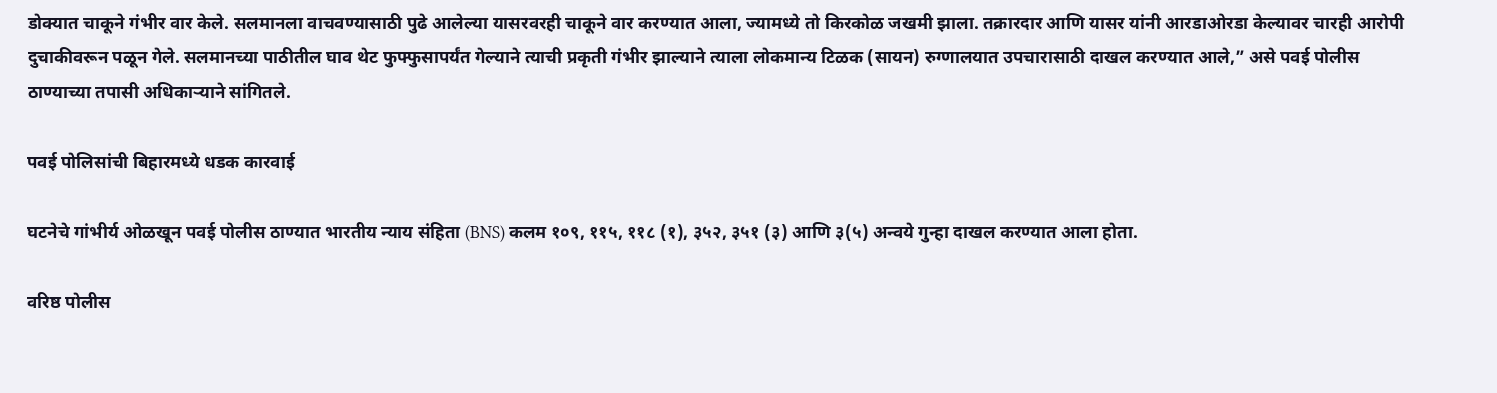डोक्यात चाकूने गंभीर वार केले. सलमानला वाचवण्यासाठी पुढे आलेल्या यासरवरही चाकूने वार करण्यात आला, ज्यामध्ये तो किरकोळ जखमी झाला. तक्रारदार आणि यासर यांनी आरडाओरडा केल्यावर चारही आरोपी दुचाकीवरून पळून गेले. सलमानच्या पाठीतील घाव थेट फुफ्फुसापर्यंत गेल्याने त्याची प्रकृती गंभीर झाल्याने त्याला लोकमान्य टिळक (सायन) रुग्णालयात उपचारासाठी दाखल करण्यात आले,” असे पवई पोलीस ठाण्याच्या तपासी अधिकाऱ्याने सांगितले.

पवई पोलिसांची बिहारमध्ये धडक कारवाई

घटनेचे गांभीर्य ओळखून पवई पोलीस ठाण्यात भारतीय न्याय संहिता (BNS) कलम १०९, ११५, ११८ (१), ३५२, ३५१ (३) आणि ३(५) अन्वये गुन्हा दाखल करण्यात आला होता.

वरिष्ठ पोलीस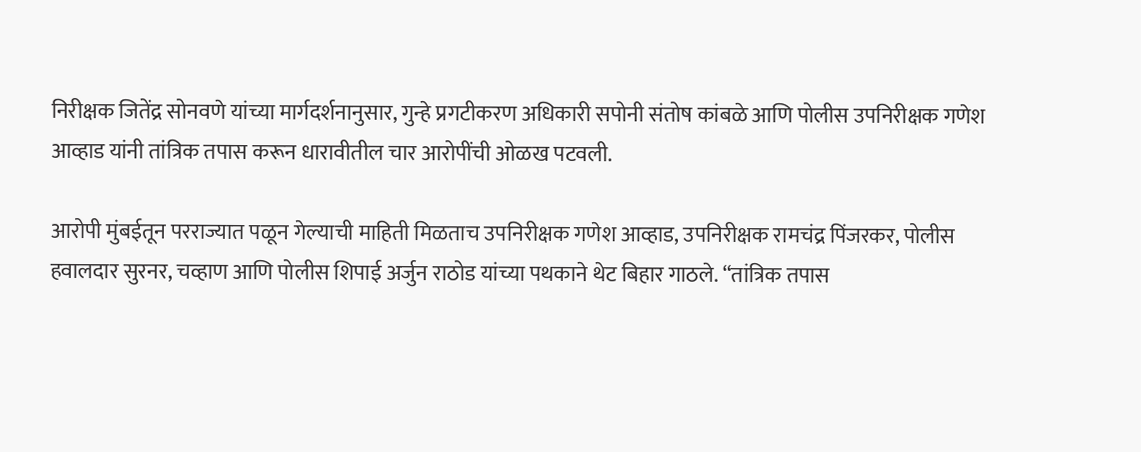निरीक्षक जितेंद्र सोनवणे यांच्या मार्गदर्शनानुसार, गुन्हे प्रगटीकरण अधिकारी सपोनी संतोष कांबळे आणि पोलीस उपनिरीक्षक गणेश आव्हाड यांनी तांत्रिक तपास करून धारावीतील चार आरोपींची ओळख पटवली.

आरोपी मुंबईतून परराज्यात पळून गेल्याची माहिती मिळताच उपनिरीक्षक गणेश आव्हाड, उपनिरीक्षक रामचंद्र पिंजरकर, पोलीस हवालदार सुरनर, चव्हाण आणि पोलीस शिपाई अर्जुन राठोड यांच्या पथकाने थेट बिहार गाठले. “तांत्रिक तपास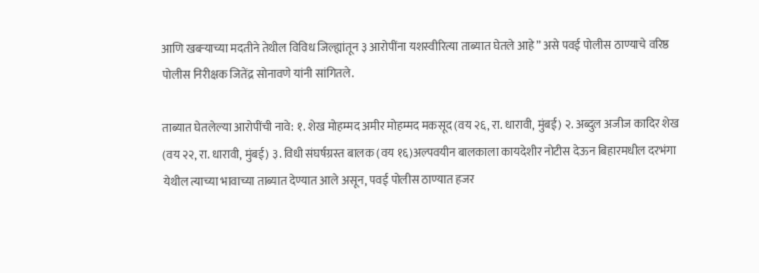आणि खबऱ्याच्या मदतीने तेथील विविध जिल्ह्यांतून ३ आरोपींना यशस्वीरित्या ताब्यात घेतले आहे” असे पवई पोलीस ठाण्याचे वरिष्ठ पोलीस निरीक्षक जितेंद्र सोनावणे यांनी सांगितले.

ताब्यात घेतलेल्या आरोपींची नावे: १. शेख मोहम्मद अमीर मोहम्मद मकसूद (वय २६, रा. धारावी, मुंबई) २. अब्दुल अजीज कादिर शेख (वय २२, रा. धारावी, मुंबई) ३. विधी संघर्षग्रस्त बालक (वय १६)अल्पवयीन बालकाला कायदेशीर नोटीस देऊन बिहारमधील दरभंगा येथील त्याच्या भावाच्या ताब्यात देण्यात आले असून, पवई पोलीस ठाण्यात हजर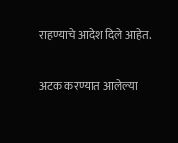राहण्याचे आदेश दिले आहेत.

अटक करण्यात आलेल्या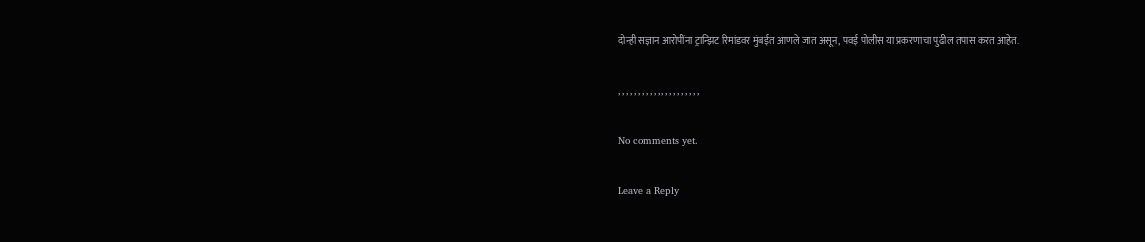दोन्ही सज्ञान आरोपींना ट्रान्झिट रिमांडवर मुंबईत आणले जात असून, पवई पोलीस या प्रकरणाचा पुढील तपास करत आहेत.

, , , , , , , , , , , , , , , , , , , , ,

No comments yet.

Leave a Reply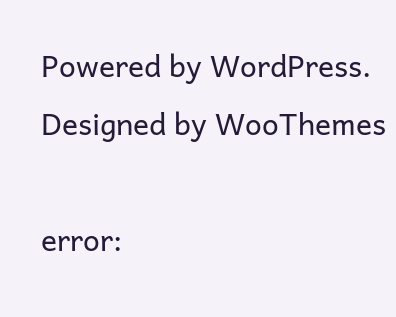Powered by WordPress. Designed by WooThemes

error: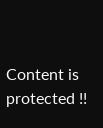Content is protected !!